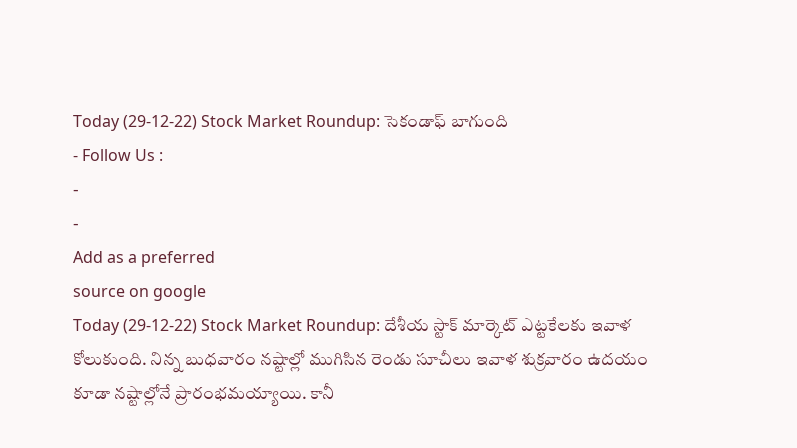Today (29-12-22) Stock Market Roundup: సెకండాఫ్ బాగుంది
- Follow Us :
-
-
Add as a preferred
source on google
Today (29-12-22) Stock Market Roundup: దేశీయ స్టాక్ మార్కెట్ ఎట్టకేలకు ఇవాళ కోలుకుంది. నిన్న బుధవారం నష్టాల్లో ముగిసిన రెండు సూచీలు ఇవాళ శుక్రవారం ఉదయం కూడా నష్టాల్లోనే ప్రారంభమయ్యాయి. కానీ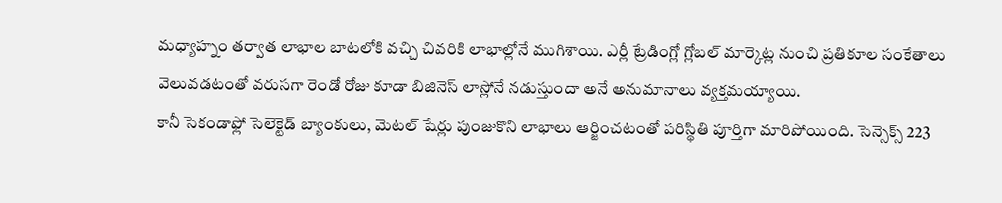మధ్యాహ్నం తర్వాత లాభాల బాటలోకి వచ్చి చివరికి లాభాల్లోనే ముగిశాయి. ఎర్లీ ట్రేడింగ్లో గ్లోబల్ మార్కెట్ల నుంచి ప్రతికూల సంకేతాలు వెలువడటంతో వరుసగా రెండో రోజు కూడా బిజినెస్ లాస్లోనే నడుస్తుందా అనే అనుమానాలు వ్యక్తమయ్యాయి.
కానీ సెకండాఫ్లో సెలెక్టెడ్ బ్యాంకులు, మెటల్ షేర్లు పుంజుకొని లాభాలు ఆర్జించటంతో పరిస్థితి పూర్తిగా మారిపోయింది. సెన్సెక్స్ 223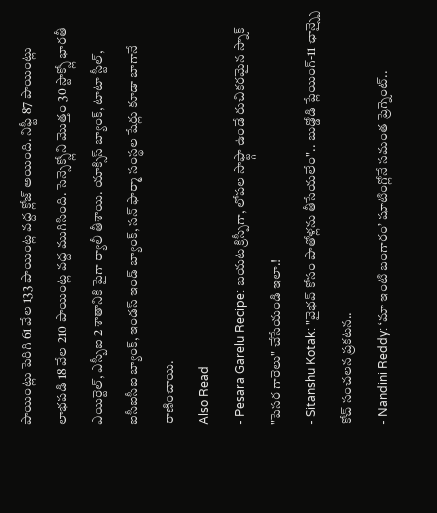పాయింట్లు పెరిగి 61 వేల 133 పాయింట్ల వద్ద క్లోజ్ అయింది. నిఫ్టీ 87 పాయింట్లు లాభపడి 18 వేల 210 పాయింట్ల వద్ద ముగిసింది. సెన్సెక్స్లోని మొత్తం 30 స్టాక్స్లో భారతీ ఎయిర్టెల్, ఎస్బీఐ 2 శాతానికి పైగా ర్యాలీ తీశాయి. యాక్సిస్ బ్యాంక్, టాటా స్టీల్, ఐసీఐసీఐ బ్యాంక్, ఇండస్ ఇండ్ బ్యాంక్, సన్ ఫార్మా సంస్థల షేర్లు కూడా బాగానే రాణించాయి.
Also Read
- Pesara Garelu Recipe: బయట క్రిస్పీగా, లోపల సాఫ్ట్గా ఉండే రుచికరమైన స్నాక్ "పెసర గారెలు" చేసేయండి ఇలా.!
- Sitanshu Kotak: "వైభవ్ కోసం పాతోళ్లను తీసేయలేం".. బుడ్డోడి ప్లేయింగ్-11 ఛాన్స్పై కోచ్ సంచలన ప్రకటన..
- Nandini Reddy: ‘మా ఇంటి బంగారం’ షూటింగ్లోనే సమంత ప్రెగ్నెంట్..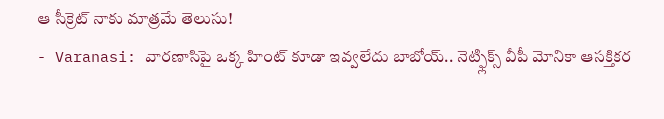ఆ సీక్రెట్ నాకు మాత్రమే తెలుసు!
- Varanasi: వారణాసిపై ఒక్క హింట్ కూడా ఇవ్వలేదు బాబోయ్.. నెట్ఫ్లిక్స్ వీపీ మోనికా ఆసక్తికర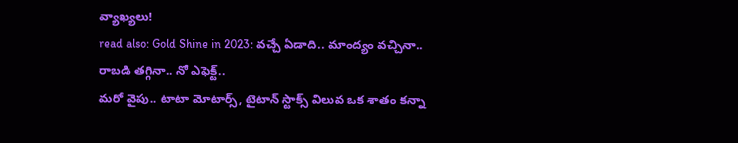వ్యాఖ్యలు!
read also: Gold Shine in 2023: వచ్చే ఏడాది.. మాంద్యం వచ్చినా.. రాబడి తగ్గినా.. నో ఎఫెక్ట్..
మరో వైపు.. టాటా మోటార్స్, టైటాన్ స్టాక్స్ విలువ ఒక శాతం కన్నా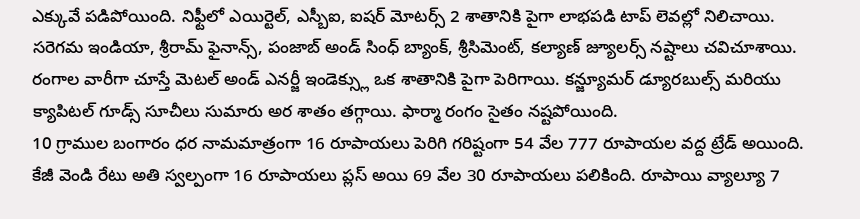ఎక్కువే పడిపోయింది. నిఫ్టీలో ఎయిర్టెల్, ఎస్బీఐ, ఐషర్ మోటర్స్ 2 శాతానికి పైగా లాభపడి టాప్ లెవల్లో నిలిచాయి. సరెగమ ఇండియా, శ్రీరామ్ ఫైనాన్స్, పంజాబ్ అండ్ సింధ్ బ్యాంక్, శ్రీసిమెంట్, కల్యాణ్ జ్యూలర్స్ నష్టాలు చవిచూశాయి. రంగాల వారీగా చూస్తే మెటల్ అండ్ ఎనర్జీ ఇండెక్స్లు ఒక శాతానికి పైగా పెరిగాయి. కన్జ్యూమర్ డ్యూరబుల్స్ మరియు క్యాపిటల్ గూడ్స్ సూచీలు సుమారు అర శాతం తగ్గాయి. ఫార్మా రంగం సైతం నష్టపోయింది.
10 గ్రాముల బంగారం ధర నామమాత్రంగా 16 రూపాయలు పెరిగి గరిష్టంగా 54 వేల 777 రూపాయల వద్ద ట్రేడ్ అయింది. కేజీ వెండి రేటు అతి స్వల్పంగా 16 రూపాయలు ప్లస్ అయి 69 వేల 30 రూపాయలు పలికింది. రూపాయి వ్యాల్యూ 7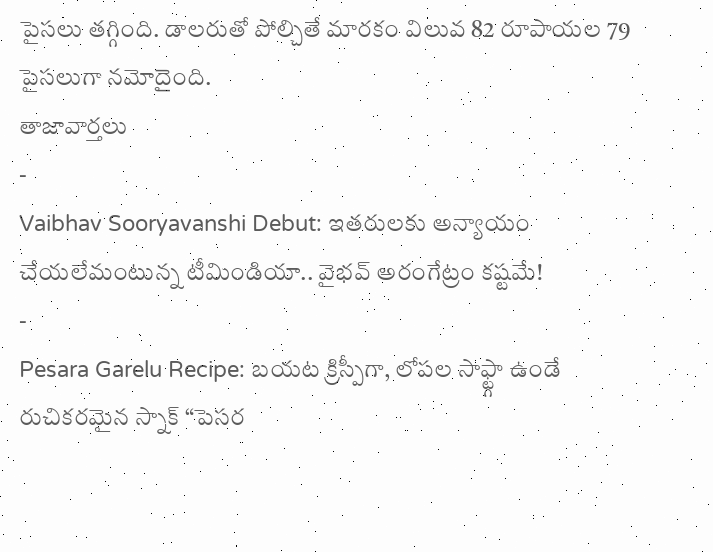పైసలు తగ్గింది. డాలరుతో పోల్చితే మారకం విలువ 82 రూపాయల 79 పైసలుగా నమోదైంది.
తాజావార్తలు
-
Vaibhav Sooryavanshi Debut: ఇతరులకు అన్యాయం చేయలేమంటున్న టీమిండియా.. వైభవ్ అరంగేట్రం కష్టమే!
-
Pesara Garelu Recipe: బయట క్రిస్పీగా, లోపల సాఫ్ట్గా ఉండే రుచికరమైన స్నాక్ “పెసర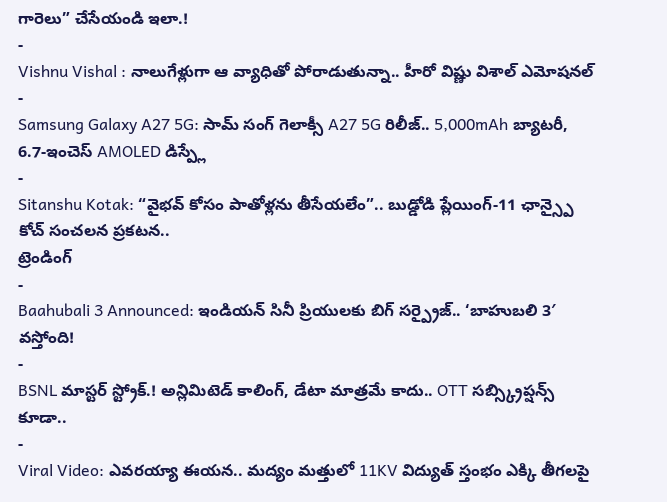గారెలు” చేసేయండి ఇలా.!
-
Vishnu Vishal : నాలుగేళ్లుగా ఆ వ్యాధితో పోరాడుతున్నా.. హీరో విష్ణు విశాల్ ఎమోషనల్
-
Samsung Galaxy A27 5G: సామ్ సంగ్ గెలాక్సీ A27 5G రిలీజ్.. 5,000mAh బ్యాటరీ, 6.7-ఇంచెస్ AMOLED డిస్ప్లే
-
Sitanshu Kotak: “వైభవ్ కోసం పాతోళ్లను తీసేయలేం”.. బుడ్డోడి ప్లేయింగ్-11 ఛాన్స్పై కోచ్ సంచలన ప్రకటన..
ట్రెండింగ్
-
Baahubali 3 Announced: ఇండియన్ సినీ ప్రియులకు బిగ్ సర్ప్రైజ్.. ‘బాహుబలి 3′ వస్తోంది!
-
BSNL మాస్టర్ స్ట్రోక్.! అన్లిమిటెడ్ కాలింగ్, డేటా మాత్రమే కాదు.. OTT సబ్స్క్రిప్షన్స్ కూడా..
-
Viral Video: ఎవరయ్యా ఈయన.. మద్యం మత్తులో 11KV విద్యుత్ స్తంభం ఎక్కి తీగలపై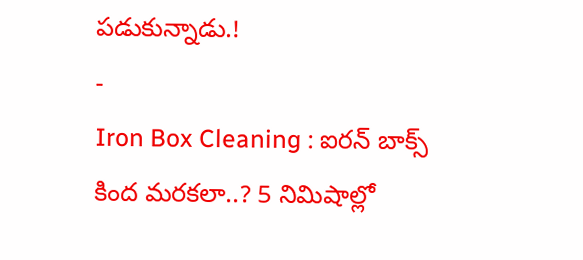పడుకున్నాడు.!
-
Iron Box Cleaning : ఐరన్ బాక్స్ కింద మరకలా..? 5 నిమిషాల్లో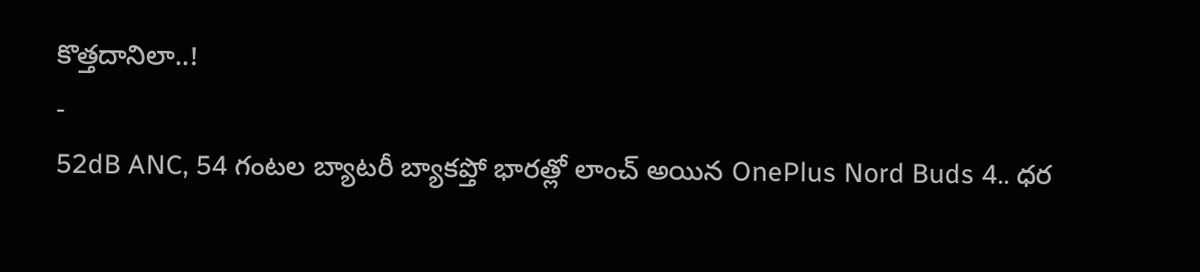కొత్తదానిలా..!
-
52dB ANC, 54 గంటల బ్యాటరీ బ్యాకప్తో భారత్లో లాంచ్ అయిన OnePlus Nord Buds 4.. ధర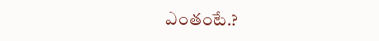ఎంతంటే.?